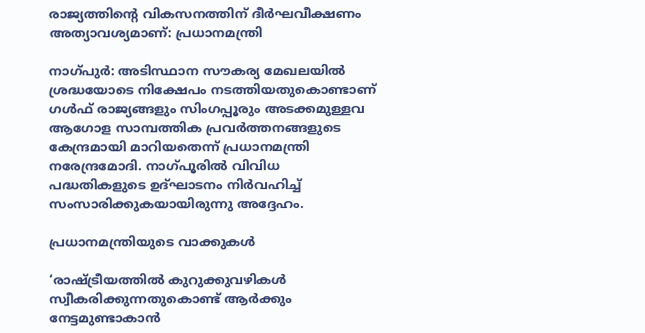രാജ്യത്തിന്റെ വികസനത്തിന് ദീര്‍ഘവീക്ഷണം അത്യാവശ്യമാണ്: പ്രധാനമന്ത്രി

നാഗ്പുര്‍: അടിസ്ഥാന സൗകര്യ മേഖലയില്‍ ശ്രദ്ധയോടെ നിക്ഷേപം നടത്തിയതുകൊണ്ടാണ് ഗള്‍ഫ് രാജ്യങ്ങളും സിംഗപ്പൂരും അടക്കമുള്ളവ ആഗോള സാമ്പത്തിക പ്രവര്‍ത്തനങ്ങളുടെ കേന്ദ്രമായി മാറിയതെന്ന് പ്രധാനമന്ത്രി നരേന്ദ്രമോദി. നാഗ്പൂരില്‍ വിവിധ പദ്ധതികളുടെ ഉദ്ഘാടനം നിര്‍വഹിച്ച് സംസാരിക്കുകയായിരുന്നു അദ്ദേഹം.

പ്രധാനമന്ത്രിയുടെ വാക്കുകള്‍

‘രാഷ്ട്രീയത്തില്‍ കുറുക്കുവഴികള്‍ സ്വീകരിക്കുന്നതുകൊണ്ട് ആര്‍ക്കും നേട്ടമുണ്ടാകാന്‍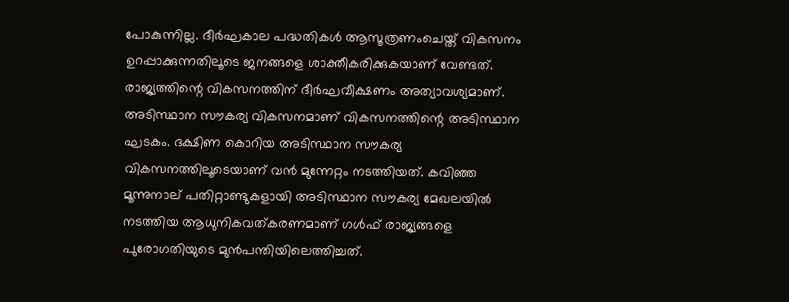പോകുന്നില്ല. ദീര്‍ഘകാല പദ്ധതികള്‍ ആസൂത്രണംചെയ്ത് വികസനം ഉറപ്പാക്കുന്നതിലൂടെ ജനങ്ങളെ ശാക്തീകരിക്കുകയാണ് വേണ്ടത്. രാജ്യത്തിന്റെ വികസനത്തിന് ദീര്‍ഘവീക്ഷണം അത്യാവശ്യമാണ്. അടിസ്ഥാന സൗകര്യ വികസനമാണ് വികസനത്തിന്റെ അടിസ്ഥാന ഘടകം. ദക്ഷിണ കൊറിയ അടിസ്ഥാന സൗകര്യ വികസനത്തിലൂടെയാണ് വന്‍ മുന്നേറ്റം നടത്തിയത്. കവിഞ്ഞ മൂന്നുനാല് പതിറ്റാണ്ടുകളായി അടിസ്ഥാന സൗകര്യ മേഖലയില്‍ നടത്തിയ ആധുനികവത്കരണമാണ് ഗള്‍ഫ് രാജ്യങ്ങളെ പുരോഗതിയുടെ മുന്‍പന്തിയിലെത്തിച്ചത്.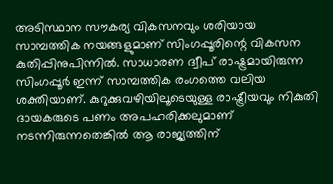അടിസ്ഥാന സൗകര്യ വികസനവും ശരിയായ സാമ്പത്തിക നയങ്ങളുമാണ് സിംഗപ്പൂരിന്റെ വികസന കുതിപ്പിനുപിന്നില്‍. സാധാരണ ദ്വീപ് രാഷ്ട്രമായിരുന്ന സിംഗപ്പൂര്‍ ഇന്ന് സാമ്പത്തിക രംഗത്തെ വലിയ ശക്തിയാണ്. കുറുക്കുവഴിയിലൂടെയുള്ള രാഷ്ട്രീയവും നികുതി ദായകരുടെ പണം അപഹരിക്കലുമാണ് നടന്നിരുന്നതെങ്കില്‍ ആ രാജ്യത്തിന്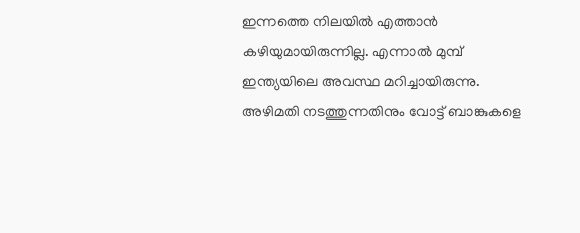ഇന്നത്തെ നിലയില്‍ എത്താന്‍ കഴിയുമായിരുന്നില്ല. എന്നാല്‍ മുമ്പ് ഇന്ത്യയിലെ അവസ്ഥ മറിച്ചായിരുന്നു. അഴിമതി നടത്തുന്നതിനും വോട്ട് ബാങ്കുകളെ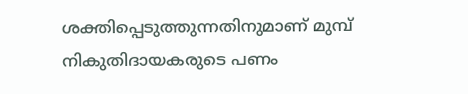ശക്തിപ്പെടുത്തുന്നതിനുമാണ് മുമ്പ് നികുതിദായകരുടെ പണം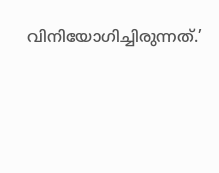വിനിയോഗിച്ചിരുന്നത്.’